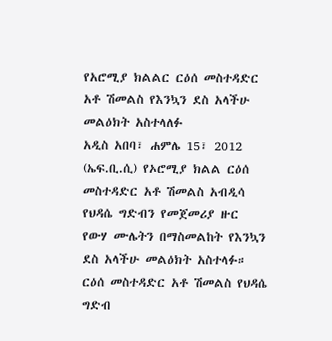የአሮሚያ ክልልር ርዕሰ መስተዳድር አቶ ሽመልስ የእንኳን ደስ አላችሁ መልዕክት አስተላለፉ
አዲስ አበባ፣ ሐምሌ 15፣ 2012 (ኤፍ.ቢ.ሲ) የኦሮሚያ ክልል ርዕሰ መስተዳድር አቶ ሽመልስ አብዲሳ የህዳሴ ግድብን የመጀመሪያ ዙር የውሃ ሙሌትን በማስመልከት የእንኳን ደስ አላችሁ መልዕክት አስተላፉ።
ርዕሰ መስተዳድር አቶ ሽመልስ የህዳሴ ግድብ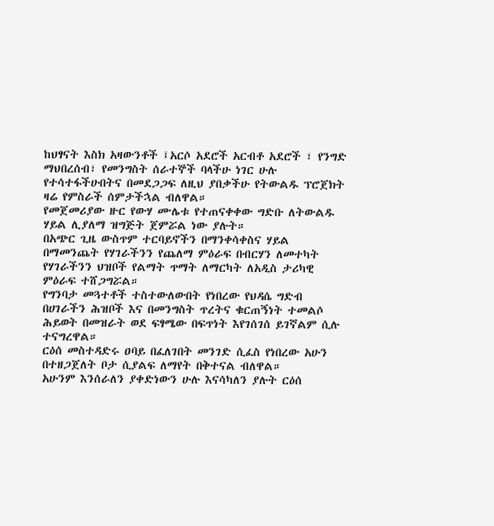ከህፃናት እስክ አዛውንቶች ፤አርሶ አደሮች አርብቶ አደሮች ፣ የንግድ ማህበረሰብ፣ የመንግስት ሰራተኞች ባላችሁ ነገር ሁሉ የተሳተፋችሁበትና በመደጋጋፍ ለዚህ ያበቃችሁ የትውልዱ ፕሮጀክት ዛሬ የምስራች ሰምታችኋል ብለዋል።
የመጀመሪያው ዙር የውሃ ሙሌቱ የተጠናቀቀው ግድቡ ለትውልዱ ሃይል ሊያለማ ዝግጅት ጀምሯል ነው ያሉት።
በአጭር ጊዜ ውስጥም ተርባይኖችን በማንቀሳቀስና ሃይል በማመንጨት የሃገራችንን የጨለማ ምዕራፍ በብርሃን ለመተካት የሃገራችንን ህዝቦች የልማት ጥማት ለማርካት ለአዲስ ታሪካዊ ምዕራፍ ተሸጋግሯል።
የግንባታ መጓተቶች ተስተውለውበት የነበረው የህዳሴ ግድብ በሀገራችን ሕዝቦች እና በመንግስት ጥረትና ቁርጠኝነት ተመልሶ ሕይወት በመዝራት ወደ ፍፃሜው በፍጥነት እየገሰገሰ ይገኛልም ሲሉ ተናግረዋል።
ርዕሰ መስተዳድሩ ዐባይ በፈለገበት መንገድ ሲፈስ የነበረው አሁን በተዘጋጀለት ቦታ ሲያልፍ ለማየት በቅተናል ብለዋል።
አሁንም እንሰራለን ያቀድነውን ሁሉ እናሳካለን ያሉት ርዕሰ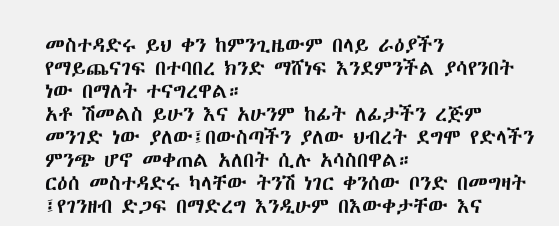መስተዳድሩ ይህ ቀን ከምንጊዜውም በላይ ራዕያችን የማይጨናገፍ በተባበረ ክንድ ማሸነፍ እንደምንችል ያሳየንበት ነው በማለት ተናግረዋል።
አቶ ሽመልስ ይሁን እና አሁንም ከፊት ለፊታችን ረጅም መንገድ ነው ያለው፤በውስጣችን ያለው ህብረት ደግሞ የድላችን ምንጭ ሆኖ መቀጠል አለበት ሲሉ አሳስበዋል።
ርዕሰ መስተዳድሩ ካላቸው ትንሽ ነገር ቀንሰው ቦንድ በመግዛት ፤የገንዘብ ድጋፍ በማድረግ እንዲሁም በእውቀታቸው እና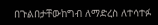በጉልበታቸውከግብ ለማድረስ ለተሳተፉ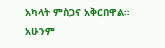አካላት ምስጋና አቅርበዋል።
አሁንም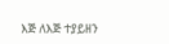እጅ ለእጅ ተያይዘን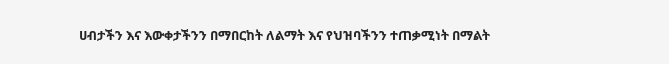ሀብታችን እና እውቀታችንን በማበርከት ለልማት እና የህዝባችንን ተጠቃሚነት በማልት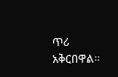ጥሪ አቅርበዋል።